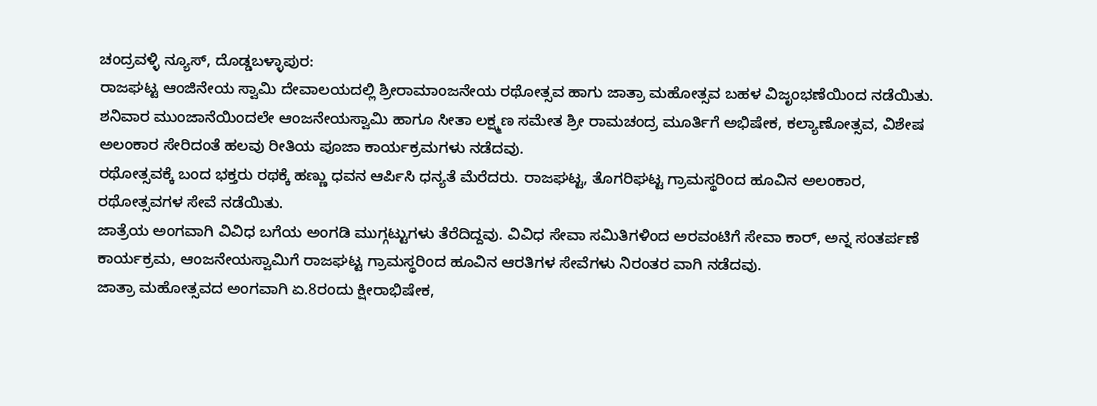ಚಂದ್ರವಳ್ಳಿ ನ್ಯೂಸ್, ದೊಡ್ಡಬಳ್ಳಾಪುರ:
ರಾಜಘಟ್ಟ ಆಂಜಿನೇಯ ಸ್ವಾಮಿ ದೇವಾಲಯದಲ್ಲಿ ಶ್ರೀರಾಮಾಂಜನೇಯ ರಥೋತ್ಸವ ಹಾಗು ಜಾತ್ರಾ ಮಹೋತ್ಸವ ಬಹಳ ವಿಜೃಂಭಣೆಯಿಂದ ನಡೆಯಿತು.
ಶನಿವಾರ ಮುಂಜಾನೆಯಿಂದಲೇ ಆಂಜನೇಯಸ್ವಾಮಿ ಹಾಗೂ ಸೀತಾ ಲಕ್ಷ್ಮಣ ಸಮೇತ ಶ್ರೀ ರಾಮಚಂದ್ರ ಮೂರ್ತಿಗೆ ಅಭಿಷೇಕ, ಕಲ್ಯಾಣೋತ್ಸವ, ವಿಶೇಷ ಅಲಂಕಾರ ಸೇರಿದಂತೆ ಹಲವು ರೀತಿಯ ಪೂಜಾ ಕಾರ್ಯಕ್ರಮಗಳು ನಡೆದವು.
ರಥೋತ್ಸವಕ್ಕೆ ಬಂದ ಭಕ್ತರು ರಥಕ್ಕೆ ಹಣ್ಣು ಧವನ ಆರ್ಪಿಸಿ ಧನ್ಯತೆ ಮೆರೆದರು. ರಾಜಘಟ್ಟ, ತೊಗರಿಘಟ್ಟ ಗ್ರಾಮಸ್ಥರಿಂದ ಹೂವಿನ ಅಲಂಕಾರ, ರಥೋತ್ಸವಗಳ ಸೇವೆ ನಡೆಯಿತು.
ಜಾತ್ರೆಯ ಅಂಗವಾಗಿ ವಿವಿಧ ಬಗೆಯ ಅಂಗಡಿ ಮುಗ್ಗಟ್ಟುಗಳು ತೆರೆದಿದ್ದವು. ವಿವಿಧ ಸೇವಾ ಸಮಿತಿಗಳಿಂದ ಅರವಂಟಿಗೆ ಸೇವಾ ಕಾರ್, ಅನ್ನ ಸಂತರ್ಪಣೆ ಕಾರ್ಯಕ್ರಮ, ಆಂಜನೇಯಸ್ವಾಮಿಗೆ ರಾಜಘಟ್ಟ ಗ್ರಾಮಸ್ಥರಿಂದ ಹೂವಿನ ಆರತಿಗಳ ಸೇವೆಗಳು ನಿರಂತರ ವಾಗಿ ನಡೆದವು.
ಜಾತ್ರಾ ಮಹೋತ್ಸವದ ಅಂಗವಾಗಿ ಏ.8ರಂದು ಕ್ಷೀರಾಭಿಷೇಕ,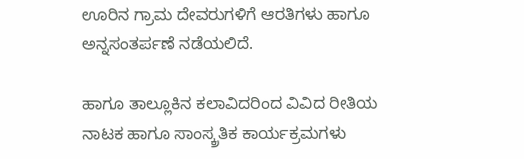ಊರಿನ ಗ್ರಾಮ ದೇವರುಗಳಿಗೆ ಆರತಿಗಳು ಹಾಗೂ ಅನ್ನಸಂತರ್ಪಣೆ ನಡೆಯಲಿದೆ.

ಹಾಗೂ ತಾಲ್ಲೂಕಿನ ಕಲಾವಿದರಿಂದ ವಿವಿದ ರೀತಿಯ ನಾಟಕ ಹಾಗೂ ಸಾಂಸ್ಕ್ರತಿಕ ಕಾರ್ಯಕ್ರಮಗಳು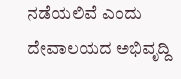ನಡೆಯಲಿವೆ ಎಂದು ದೇವಾಲಯದ ಅಭಿವೃದ್ದಿ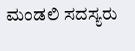ಮಂಡಲಿ ಸದಸ್ಯರು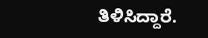ತಿಳಿಸಿದ್ದಾರೆ.